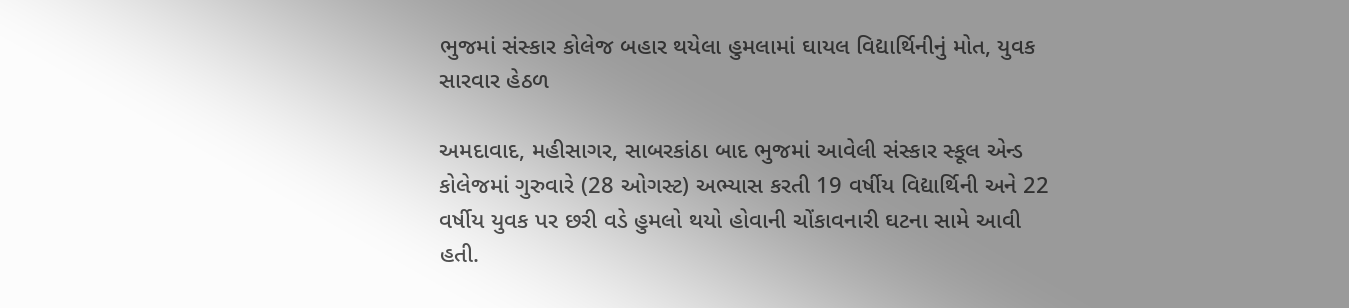ભુજમાં સંસ્કાર કોલેજ બહાર થયેલા હુમલામાં ઘાયલ વિદ્યાર્થિનીનું મોત, યુવક સારવાર હેઠળ

અમદાવાદ, મહીસાગર, સાબરકાંઠા બાદ ભુજમાં આવેલી સંસ્કાર સ્કૂલ એન્ડ કોલેજમાં ગુરુવારે (28 ઓગસ્ટ) અભ્યાસ કરતી 19 વર્ષીય વિદ્યાર્થિની અને 22 વર્ષીય યુવક પર છરી વડે હુમલો થયો હોવાની ચોંકાવનારી ઘટના સામે આવી હતી.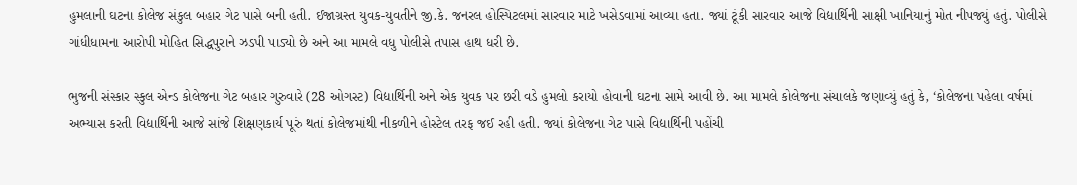હુમલાની ઘટના કોલેજ સંકુલ બહાર ગેટ પાસે બની હતી. ઈજાગ્રસ્ત યુવક-યુવતીને જી.કે. જનરલ હોસ્પિટલમાં સારવાર માટે ખસેડવામાં આવ્યા હતા. જ્યાં ટૂંકી સારવાર આજે વિદ્યાર્થિની સાક્ષી ખાનિયાનું મોત નીપજ્યું હતું. પોલીસે ગાંધીધામના આરોપી મોહિત સિદ્ધપુરાને ઝડપી પાડ્યો છે અને આ મામલે વધુ પોલીસે તપાસ હાથ ધરી છે.

ભુજની સંસ્કાર સ્કુલ એન્ડ કોલેજના ગેટ બહાર ગુરુવારે (28 ઓગસ્ટ) વિદ્યાર્થિની અને એક યુવક પર છરી વડે હુમલો કરાયો હોવાની ઘટના સામે આવી છે. આ મામલે કોલેજના સંચાલકે જણાવ્યું હતું કે, ‘કોલેજના પહેલા વર્ષમાં અભ્યાસ કરતી વિદ્યાર્થિની આજે સાંજે શિક્ષણકાર્ય પૂરું થતાં કોલેજમાંથી નીકળીને હોસ્ટેલ તરફ જઈ રહી હતી. જ્યાં કોલેજના ગેટ પાસે વિદ્યાર્થિની પહોંચી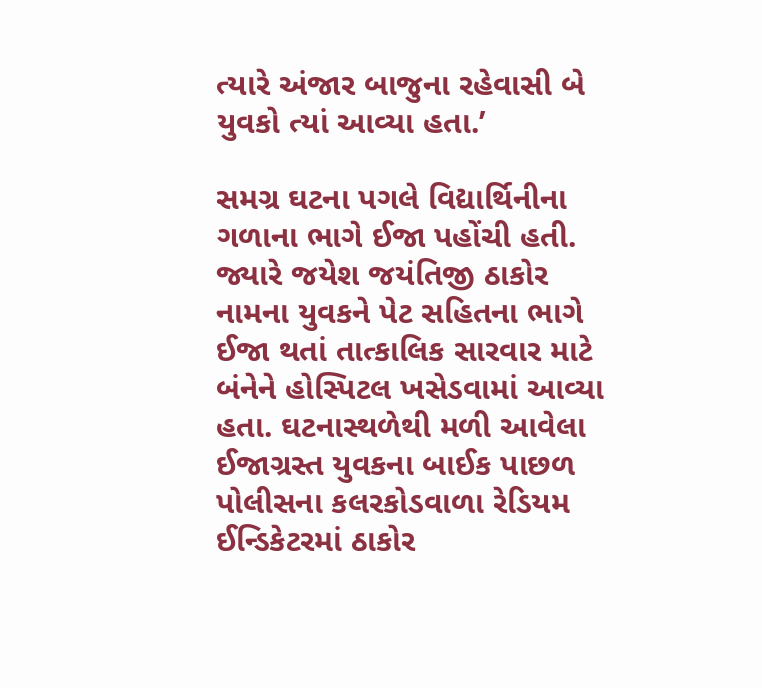ત્યારે અંજાર બાજુના રહેવાસી બે યુવકો ત્યાં આવ્યા હતા.’

સમગ્ર ઘટના પગલે વિદ્યાર્થિનીના ગળાના ભાગે ઈજા પહોંચી હતી. જ્યારે જયેશ જયંતિજી ઠાકોર નામના યુવકને પેટ સહિતના ભાગે ઈજા થતાં તાત્કાલિક સારવાર માટે બંનેને હોસ્પિટલ ખસેડવામાં આવ્યા હતા. ઘટનાસ્થળેથી મળી આવેલા ઈજાગ્રસ્ત યુવકના બાઈક પાછળ પોલીસના કલરકોડવાળા રેડિયમ ઈન્ડિકેટરમાં ઠાકોર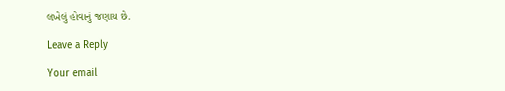લખેલું હોવાનું જણાય છે.

Leave a Reply

Your email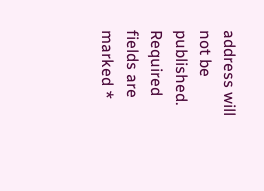address will not be published. Required fields are marked *